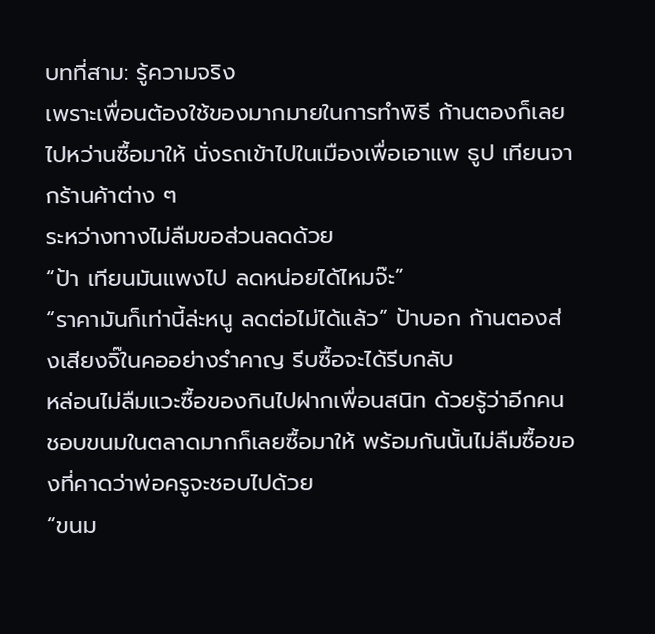บทที่สาม: รู้ความจริง
เพราะเพื่อนต้องใช้ของมากมายในการทำพิธี ก้านตองก็เลยไปหว่านซื้อมาให้ นั่งรถเข้าไปในเมืองเพื่อเอาแพ ธูป เทียนจากร้านค้าต่าง ๆ
ระหว่างทางไม่ลืมขอส่วนลดด้วย
“ป้า เทียนมันแพงไป ลดหน่อยได้ไหมจ๊ะ”
“ราคามันก็เท่านี้ล่ะหนู ลดต่อไม่ได้แล้ว” ป้าบอก ก้านตองส่งเสียงจิ๊ในคออย่างรำคาญ รีบซื้อจะได้รีบกลับ
หล่อนไม่ลืมแวะซื้อของกินไปฝากเพื่อนสนิท ด้วยรู้ว่าอีกคนชอบขนมในตลาดมากก็เลยซื้อมาให้ พร้อมกันนั้นไม่ลืมซื้อของที่คาดว่าพ่อครูจะชอบไปด้วย
“ขนม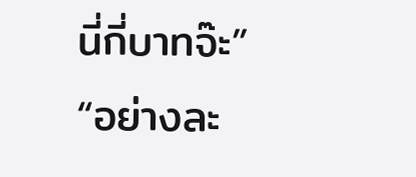นี่กี่บาทจ๊ะ”
“อย่างละ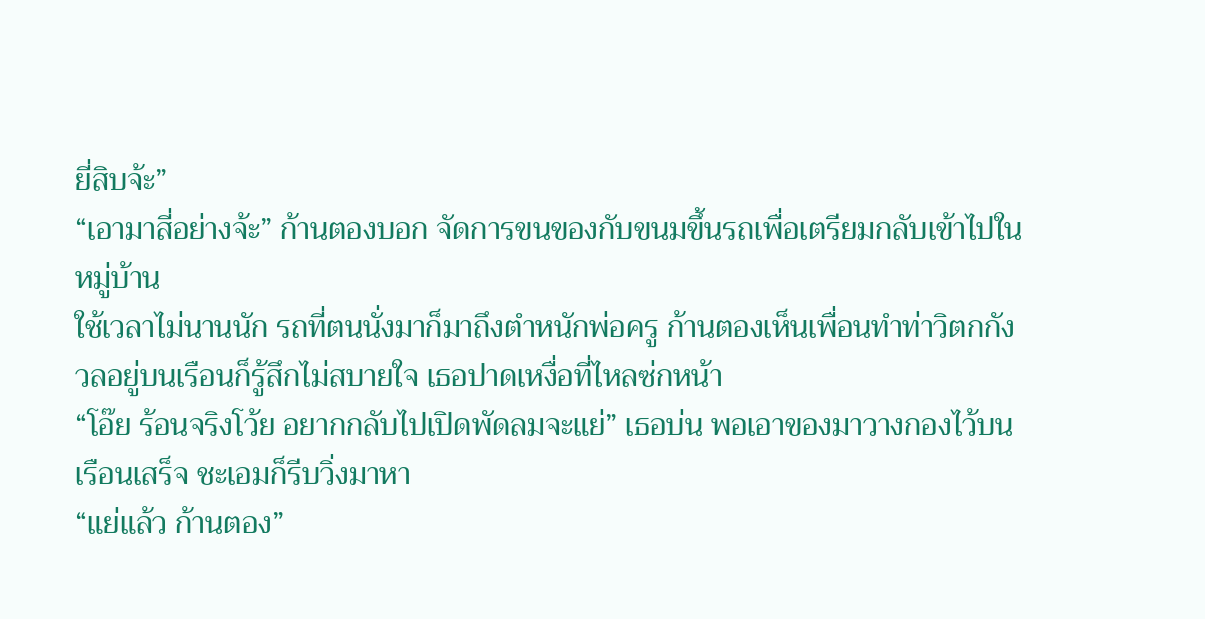ยี่สิบจ้ะ”
“เอามาสี่อย่างจ้ะ” ก้านตองบอก จัดการขนของกับขนมขึ้นรถเพื่อเตรียมกลับเข้าไปในหมู่บ้าน
ใช้เวลาไม่นานนัก รถที่ตนนั่งมาก็มาถึงตำหนักพ่อครู ก้านตองเห็นเพื่อนทำท่าวิตกกังวลอยู่บนเรือนก็รู้สึกไม่สบายใจ เธอปาดเหงื่อที่ไหลซ่กหน้า
“โอ๊ย ร้อนจริงโว้ย อยากกลับไปเปิดพัดลมจะแย่” เธอบ่น พอเอาของมาวางกองไว้บนเรือนเสร็จ ชะเอมก็รีบวิ่งมาหา
“แย่แล้ว ก้านตอง”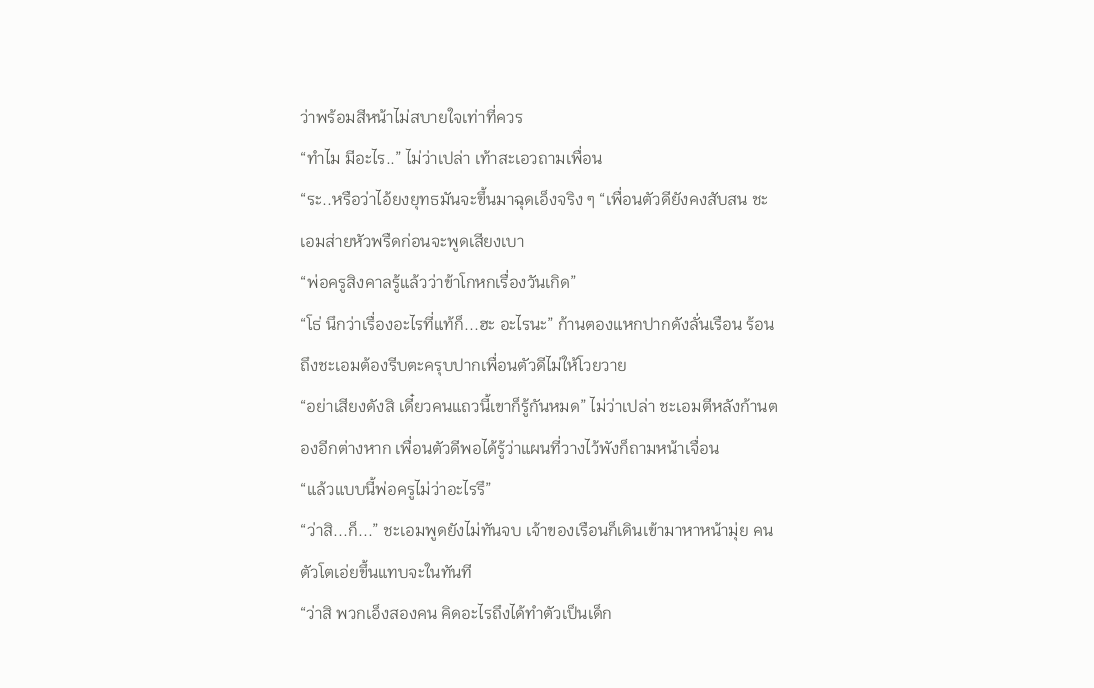ว่าพร้อมสีหน้าไม่สบายใจเท่าที่ควร
“ทำไม มีอะไร..” ไม่ว่าเปล่า เท้าสะเอวถามเพื่อน
“ระ..หรือว่าไอ้ยงยุทธมันจะขึ้นมาฉุดเอ็งจริง ๆ “เพื่อนตัวดียังคงสับสน ชะเอมส่ายหัวพรืดก่อนจะพูดเสียงเบา
“พ่อครูสิงคาลรู้แล้วว่าข้าโกหกเรื่องวันเกิด”
“โธ่ นึกว่าเรื่องอะไรที่แท้ก็...ฮะ อะไรนะ” ก้านตองแหกปากดังลั่นเรือน ร้อนถึงชะเอมต้องรีบตะครุบปากเพื่อนตัวดีไม่ให้โวยวาย
“อย่าเสียงดังสิ เดี๋ยวคนแถวนี้เขาก็รู้กันหมด” ไม่ว่าเปล่า ชะเอมตีหลังก้านตองอีกต่างหาก เพื่อนตัวดีพอได้รู้ว่าแผนที่วางไว้พังก็ถามหน้าเจื่อน
“แล้วแบบนี้พ่อครูไม่ว่าอะไรรึ”
“ว่าสิ...ก็...” ชะเอมพูดยังไม่ทันจบ เจ้าของเรือนก็เดินเข้ามาหาหน้ามุ่ย คนตัวโตเอ่ยขึ้นแทบจะในทันที
“ว่าสิ พวกเอ็งสองคน คิดอะไรถึงได้ทำตัวเป็นเด็ก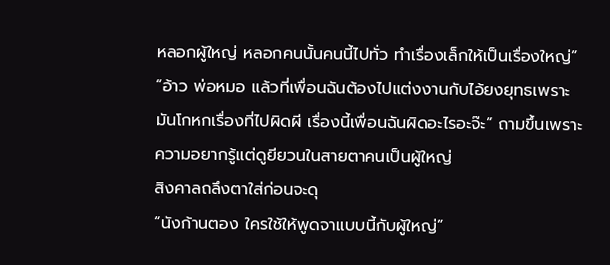หลอกผู้ใหญ่ หลอกคนนั้นคนนี้ไปทั่ว ทำเรื่องเล็กให้เป็นเรื่องใหญ่”
“อ้าว พ่อหมอ แล้วที่เพื่อนฉันต้องไปแต่งงานกับไอ้ยงยุทธเพราะมันโกหกเรื่องที่ไปผิดผี เรื่องนี้เพื่อนฉันผิดอะไรอะจ๊ะ” ถามขึ้นเพราะความอยากรู้แต่ดูยียวนในสายตาคนเป็นผู้ใหญ่
สิงคาลถลึงตาใส่ก่อนจะดุ
“นังก้านตอง ใครใช้ให้พูดจาแบบนี้กับผู้ใหญ่”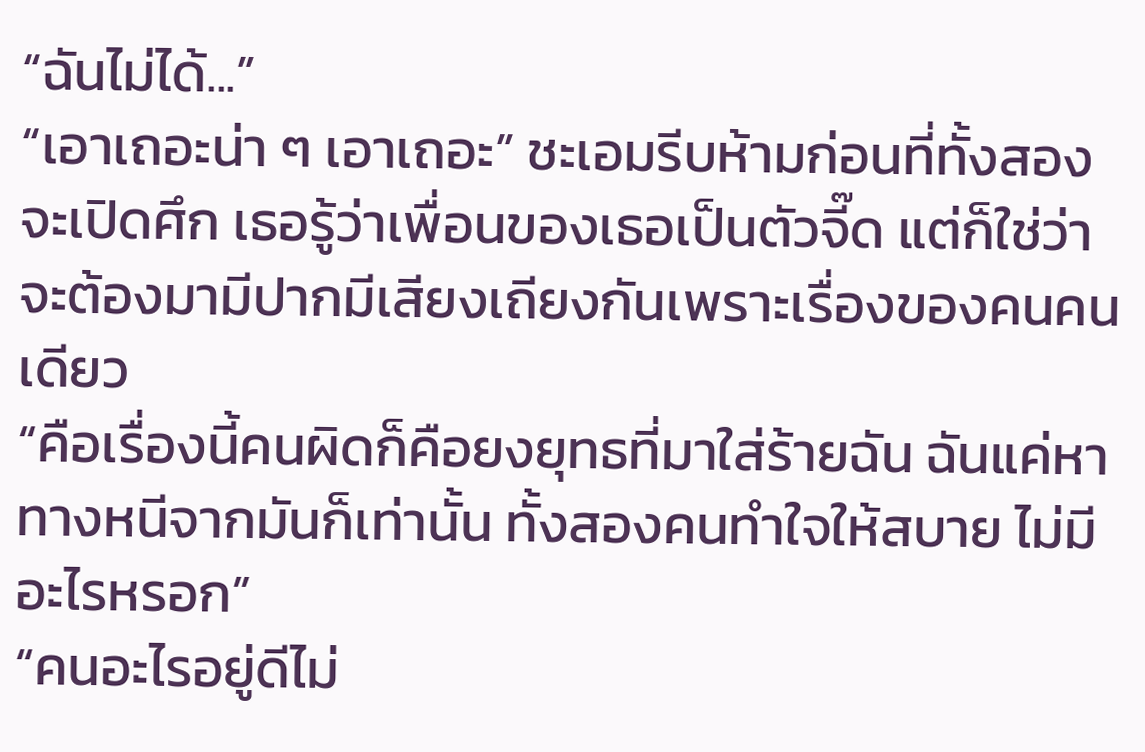“ฉันไม่ได้...”
“เอาเถอะน่า ๆ เอาเถอะ” ชะเอมรีบห้ามก่อนที่ทั้งสองจะเปิดศึก เธอรู้ว่าเพื่อนของเธอเป็นตัวจี๊ด แต่ก็ใช่ว่าจะต้องมามีปากมีเสียงเถียงกันเพราะเรื่องของคนคนเดียว
“คือเรื่องนี้คนผิดก็คือยงยุทธที่มาใส่ร้ายฉัน ฉันแค่หาทางหนีจากมันก็เท่านั้น ทั้งสองคนทำใจให้สบาย ไม่มีอะไรหรอก”
“คนอะไรอยู่ดีไม่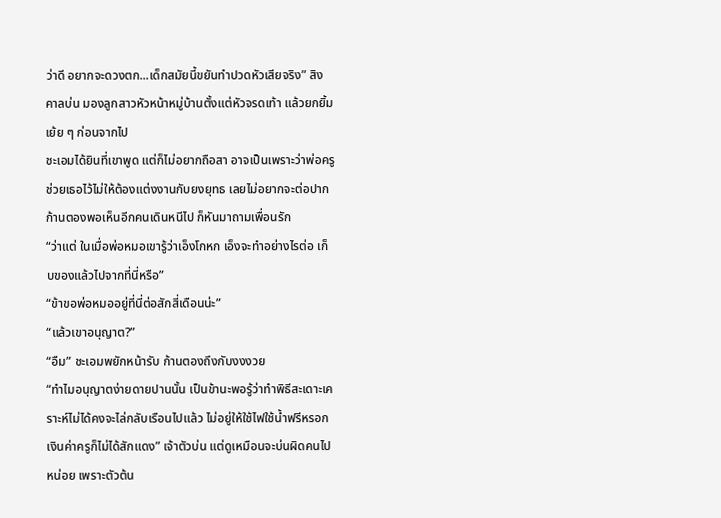ว่าดี อยากจะดวงตก...เด็กสมัยนี้ขยันทำปวดหัวเสียจริง” สิงคาลบ่น มองลูกสาวหัวหน้าหมู่บ้านตั้งแต่หัวจรดเท้า แล้วยกยิ้มเย้ย ๆ ก่อนจากไป
ชะเอมได้ยินที่เขาพูด แต่ก็ไม่อยากถือสา อาจเป็นเพราะว่าพ่อครูช่วยเธอไว้ไม่ให้ต้องแต่งงานกับยงยุทธ เลยไม่อยากจะต่อปาก
ก้านตองพอเห็นอีกคนเดินหนีไป ก็หันมาถามเพื่อนรัก
“ว่าแต่ ในเมื่อพ่อหมอเขารู้ว่าเอ็งโกหก เอ็งจะทำอย่างไรต่อ เก็บของแล้วไปจากที่นี่หรือ”
“ข้าขอพ่อหมออยู่ที่นี่ต่อสักสี่เดือนน่ะ”
“แล้วเขาอนุญาต?”
“อืม” ชะเอมพยักหน้ารับ ก้านตองถึงกับงงงวย
“ทำไมอนุญาตง่ายดายปานนั้น เป็นข้านะพอรู้ว่าทำพิธีสะเดาะเคราะห์ไม่ได้คงจะไล่กลับเรือนไปแล้ว ไม่อยู่ให้ใช้ไฟใช้น้ำฟรีหรอก เงินค่าครูก็ไม่ได้สักแดง” เจ้าตัวบ่น แต่ดูเหมือนจะบ่นผิดคนไปหน่อย เพราะตัวต้น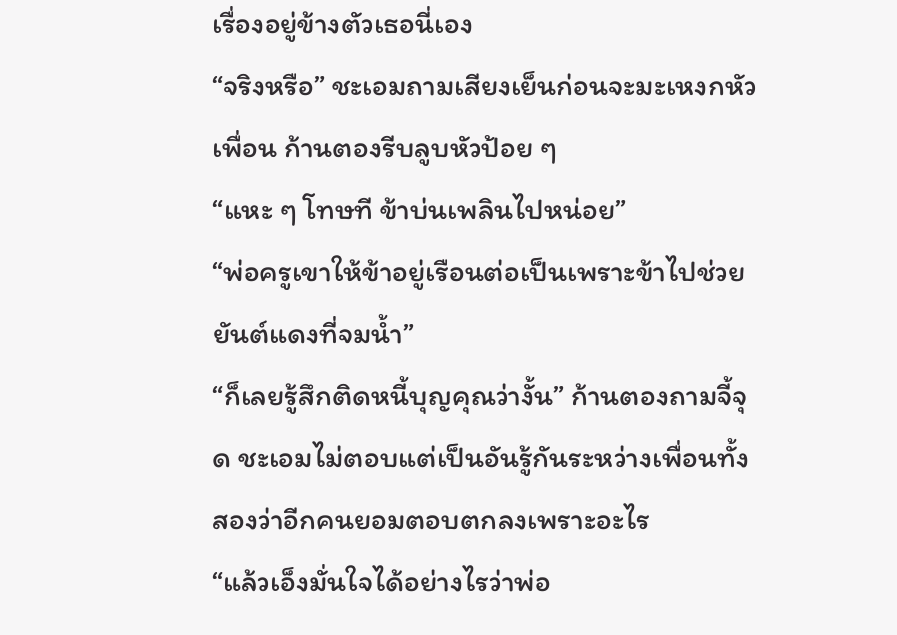เรื่องอยู่ข้างตัวเธอนี่เอง
“จริงหรือ” ชะเอมถามเสียงเย็นก่อนจะมะเหงกหัวเพื่อน ก้านตองรีบลูบหัวป้อย ๆ
“แหะ ๆ โทษที ข้าบ่นเพลินไปหน่อย”
“พ่อครูเขาให้ข้าอยู่เรือนต่อเป็นเพราะข้าไปช่วยยันต์แดงที่จมน้ำ”
“ก็เลยรู้สึกติดหนี้บุญคุณว่างั้น” ก้านตองถามจี้จุด ชะเอมไม่ตอบแต่เป็นอันรู้กันระหว่างเพื่อนทั้งสองว่าอีกคนยอมตอบตกลงเพราะอะไร
“แล้วเอ็งมั่นใจได้อย่างไรว่าพ่อ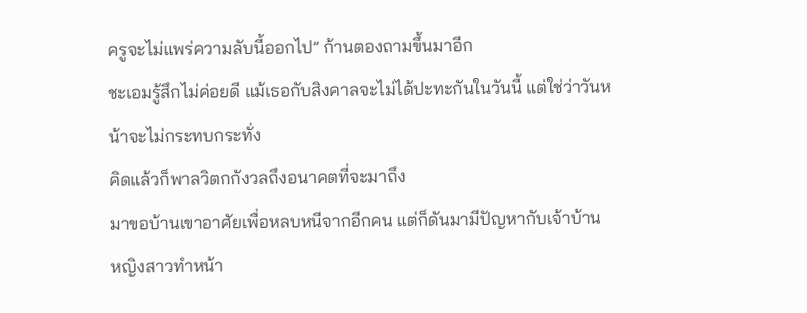ครูจะไม่แพร่ความลับนี้ออกไป” ก้านตองถามขึ้นมาอีก
ชะเอมรู้สึกไม่ค่อยดี แม้เธอกับสิงคาลจะไม่ได้ปะทะกันในวันนี้ แต่ใช่ว่าวันหน้าจะไม่กระทบกระทั่ง
คิดแล้วก็พาลวิตกกังวลถึงอนาคตที่จะมาถึง
มาขอบ้านเขาอาศัยเพื่อหลบหนีจากอีกคน แต่ก็ดันมามีปัญหากับเจ้าบ้าน
หญิงสาวทำหน้า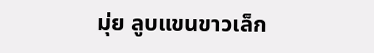มุ่ย ลูบแขนขาวเล็ก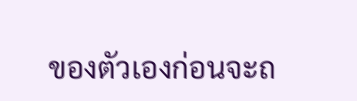ของตัวเองก่อนจะถ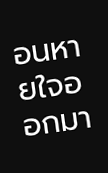อนหายใจออกมา